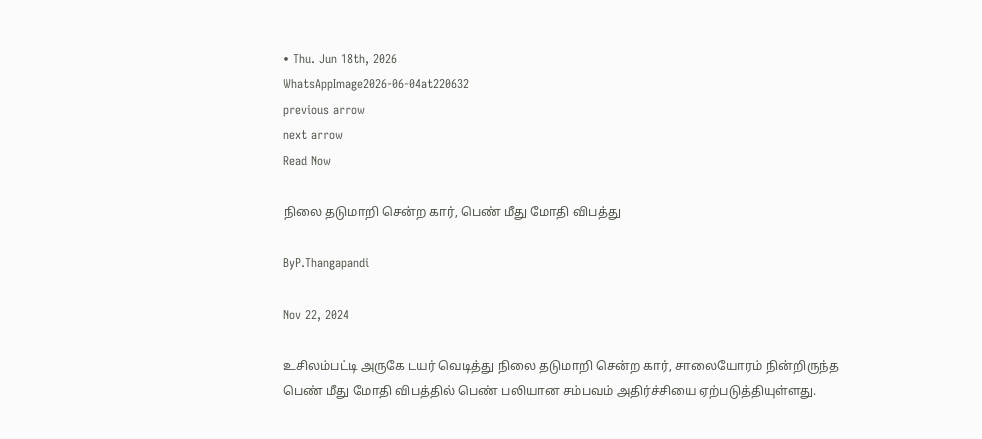• Thu. Jun 18th, 2026
WhatsAppImage2026-06-04at220632
previous arrow
next arrow
Read Now

நிலை தடுமாறி சென்ற கார், பெண் மீது மோதி விபத்து

ByP.Thangapandi

Nov 22, 2024

உசிலம்பட்டி அருகே டயர் வெடித்து நிலை தடுமாறி சென்ற கார், சாலையோரம் நின்றிருந்த பெண் மீது மோதி விபத்தில் பெண் பலியான சம்பவம் அதிர்ச்சியை ஏற்படுத்தியுள்ளது.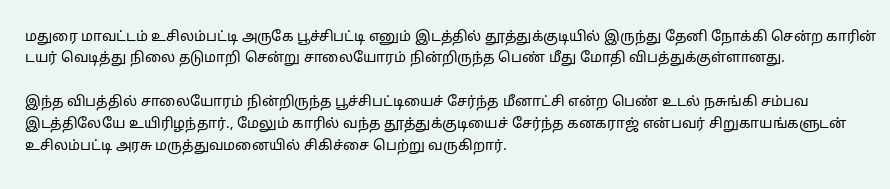மதுரை மாவட்டம் உசிலம்பட்டி அருகே பூச்சிபட்டி எனும் இடத்தில் தூத்துக்குடியில் இருந்து தேனி நோக்கி சென்ற காரின் டயர் வெடித்து நிலை தடுமாறி சென்று சாலையோரம் நின்றிருந்த பெண் மீது மோதி விபத்துக்குள்ளானது.

இந்த விபத்தில் சாலையோரம் நின்றிருந்த பூச்சிபட்டியைச் சேர்ந்த மீனாட்சி என்ற பெண் உடல் நசுங்கி சம்பவ இடத்திலேயே உயிரிழந்தார்., மேலும் காரில் வந்த தூத்துக்குடியைச் சேர்ந்த கனகராஜ் என்பவர் சிறுகாயங்களுடன் உசிலம்பட்டி அரசு மருத்துவமனையில் சிகிச்சை பெற்று வருகிறார்.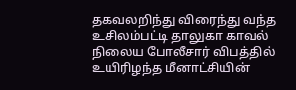தகவலறிந்து விரைந்து வந்த உசிலம்பட்டி தாலுகா காவல் நிலைய போலீசார் விபத்தில் உயிரிழந்த மீனாட்சியின்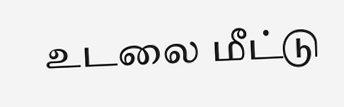உடலை மீட்டு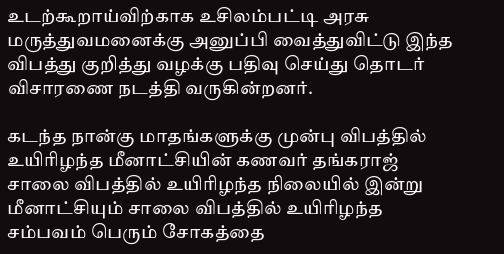உடற்கூறாய்விற்காக உசிலம்பட்டி அரசு மருத்துவமனைக்கு அனுப்பி வைத்துவிட்டு இந்த விபத்து குறித்து வழக்கு பதிவு செய்து தொடர் விசாரணை நடத்தி வருகின்றனர்.

கடந்த நான்கு மாதங்களுக்கு முன்பு விபத்தில் உயிரிழந்த மீனாட்சியின் கணவர் தங்கராஜ் சாலை விபத்தில் உயிரிழந்த நிலையில் இன்று மீனாட்சியும் சாலை விபத்தில் உயிரிழந்த சம்பவம் பெரும் சோகத்தை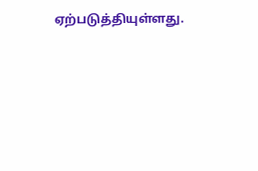ஏற்படுத்தியுள்ளது.